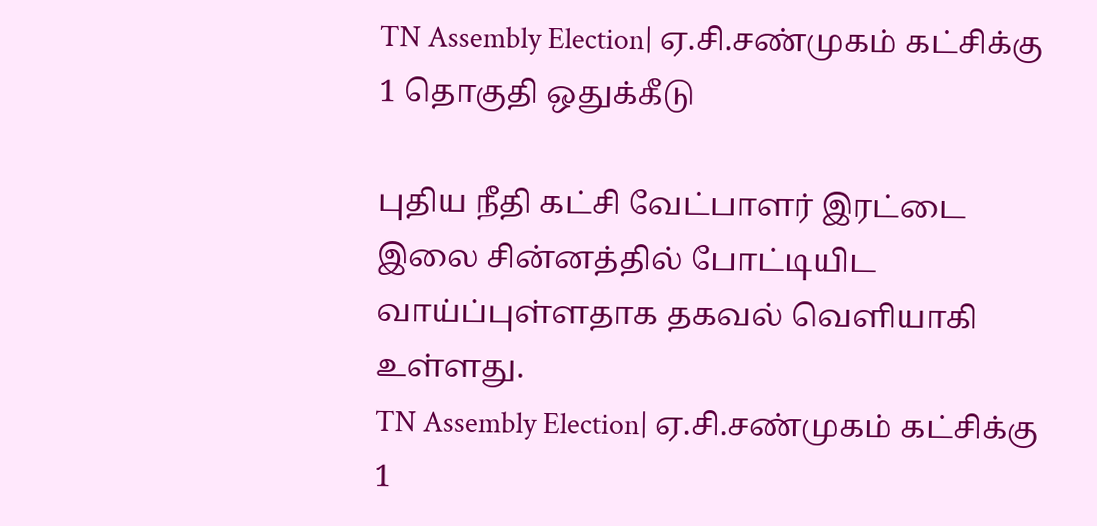TN Assembly Election| ஏ.சி.சண்முகம் கட்சிக்கு 1 தொகுதி ஒதுக்கீடு

புதிய நீதி கட்சி வேட்பாளர் இரட்டை இலை சின்னத்தில் போட்டியிட வாய்ப்புள்ளதாக தகவல் வெளியாகி உள்ளது.
TN Assembly Election| ஏ.சி.சண்முகம் கட்சிக்கு 1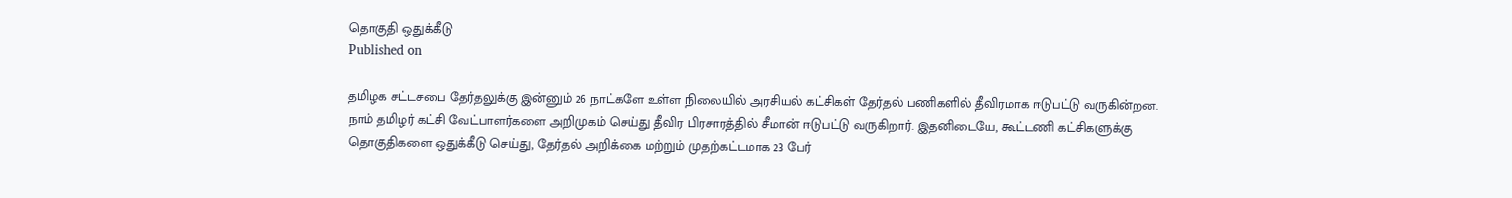தொகுதி ஒதுக்கீடு
Published on

தமிழக சட்டசபை தேர்தலுக்கு இன்னும் 26 நாட்களே உள்ள நிலையில் அரசியல் கட்சிகள் தேர்தல் பணிகளில் தீவிரமாக ஈடுபட்டு வருகின்றன. நாம் தமிழர் கட்சி வேட்பாளர்களை அறிமுகம் செய்து தீவிர பிரசாரத்தில் சீமான் ஈடுபட்டு வருகிறார். இதனிடையே, கூட்டணி கட்சிகளுக்கு தொகுதிகளை ஒதுக்கீடு செய்து, தேர்தல் அறிக்கை மற்றும் முதற்கட்டமாக 23 பேர்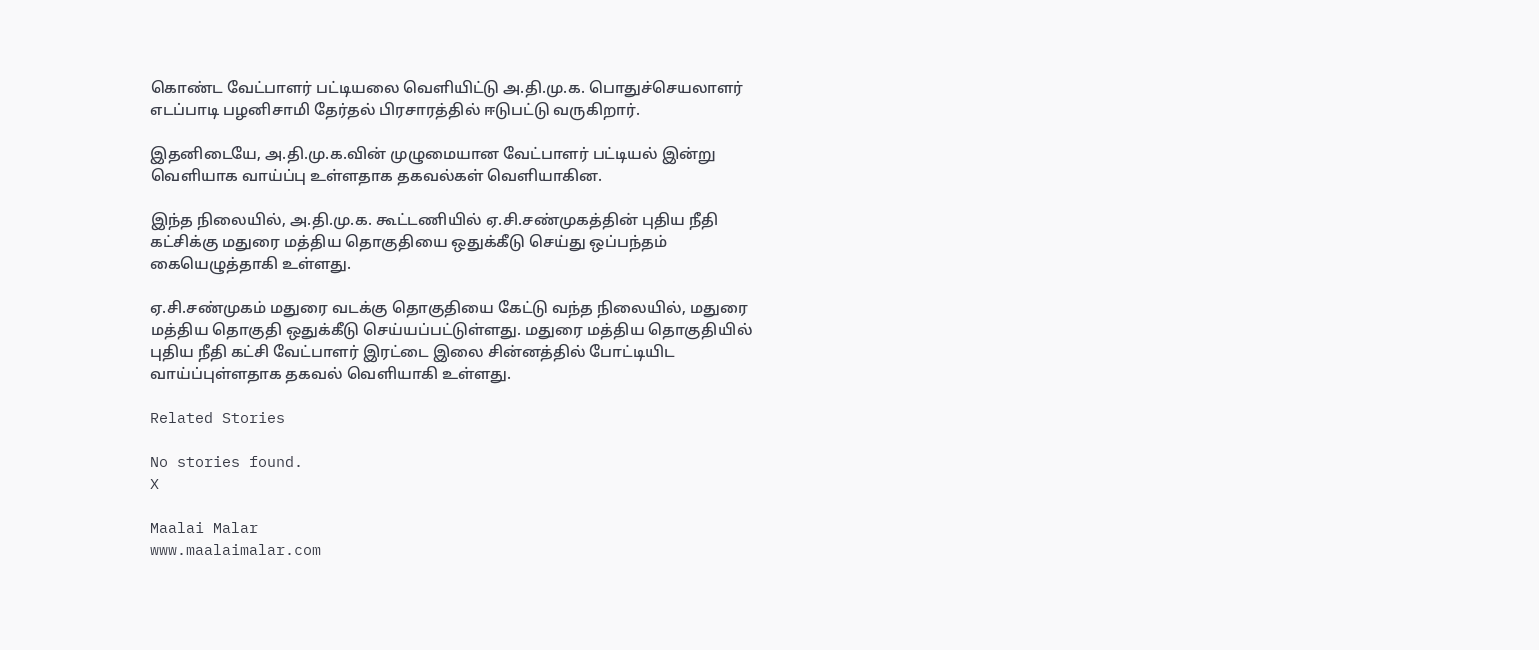கொண்ட வேட்பாளர் பட்டியலை வெளியிட்டு அ.தி.மு.க. பொதுச்செயலாளர் எடப்பாடி பழனிசாமி தேர்தல் பிரசாரத்தில் ஈடுபட்டு வருகிறார்.

இதனிடையே, அ.தி.மு.க.வின் முழுமையான வேட்பாளர் பட்டியல் இன்று வெளியாக வாய்ப்பு உள்ளதாக தகவல்கள் வெளியாகின.

இந்த நிலையில், அ.தி.மு.க. கூட்டணியில் ஏ.சி.சண்முகத்தின் புதிய நீதி கட்சிக்கு மதுரை மத்திய தொகுதியை ஒதுக்கீடு செய்து ஒப்பந்தம் கையெழுத்தாகி உள்ளது.

ஏ.சி.சண்முகம் மதுரை வடக்கு தொகுதியை கேட்டு வந்த நிலையில், மதுரை மத்திய தொகுதி ஒதுக்கீடு செய்யப்பட்டுள்ளது. மதுரை மத்திய தொகுதியில் புதிய நீதி கட்சி வேட்பாளர் இரட்டை இலை சின்னத்தில் போட்டியிட வாய்ப்புள்ளதாக தகவல் வெளியாகி உள்ளது.

Related Stories

No stories found.
X

Maalai Malar
www.maalaimalar.com